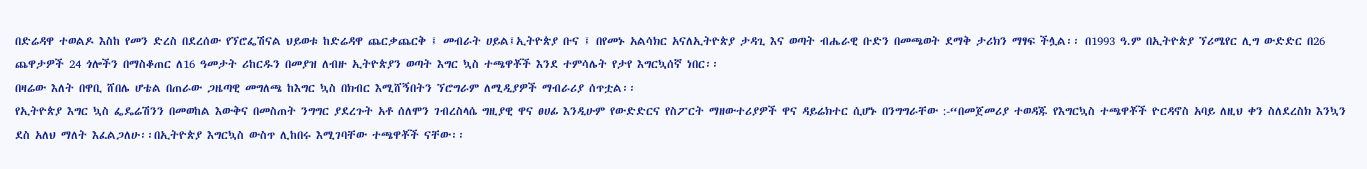በድሬዳዋ ተወልዶ እስከ የመን ድረስ በደረሰው የኘሮፌሽናል ህይወቱ ከድሬዳዋ ጨርቃጨርቅ ፤ መብራት ሀይል፤ኢትዮጵያ ቡና ፤ በየመኑ አልሳክር አናለኢትዮጵያ ታዳጊ እና ወጣት ብሔራዊ ቡድን በመጫወት ደማቅ ታሪክን ማፃፍ ችሏል፡፡ በ1993 ዓ.ም በኢትዮጵያ ኘሪሜየር ሊግ ውድድር በ26 ጨዋታዎች 24 ጎሎችን በማስቆጠር ለ16 ዓመታት ሪከርዱን በመያዝ ለብዙ ኢትዮጵያን ወጣት እግር ኳስ ተጫዋቾች እንደ ተምሳሌት የታየ እግርኳሰኛ ነበር፡፡
በዛሬው እለት በዋቢ ሸበሌ ሆቴል በጠራው ጋዜጣዊ መግለጫ ከእግር ኳስ በክብር እሚሸኝበትን ኘሮግራም ለሚዲያዎች ማብራሪያ ሰጥቷል፡፡
የኢትዮጵያ እግር ኳስ ፌዴሬሽንን በመወከል እውቅና በመስጠት ንግግር ያደረጉት አቶ ሰለሞን ገብረስላሴ ግዚያዊ ዋና ፀሀፊ እንዲሁም የውድድርና የስፖርት ማዘውተሪያዎች ዋና ዳይሬክተር ሲሆኑ በንግግራቸው :-“በመጀመሪያ ተወዳጁ የእግርኳስ ተጫዋቾች ዮርዳኖስ አባይ ለዚህ ቀን ስለደረስክ እንኳን ደስ አለህ ማለት እፈልጋለሁ፡፡በኢትዮጵያ እግርኳስ ውስጥ ሊከበሩ እሚገባቸው ተጫዋቾች ናቸው፡፡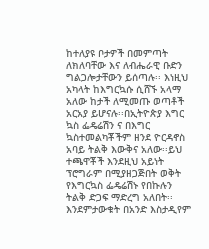ከተለያዩ ቦታዎች በመምጣት ለክለባቸው እና ለብሔራዊ ቡድን ግልጋሎታቸውን ይሰጣሉ፡፡ እነዚህ አካላት ከእግርኳሱ ሲሸኙ አላማ አለው ከታች ለሚመጡ ወጣቶች አርአያ ይሆናሉ፡፡በኢትዮጵያ እግር ኳስ ፌዴሬሽን ና በእግር ኳስተመልካቾችም ዘንደ ዮርዳኖስ አባይ ትልቅ እውቅና አለው፡፡ይህ ተጫዋቾች እንደዚህ አይነት ፕሮግራም በሚያዘጋጅበት ወቅት የእግርኳስ ፌዴሬሽኑ የበኩሉን ትልቅ ድጋፍ ማድረግ አለበት፡፡እንደምታውቁት በአንድ እስታዲየም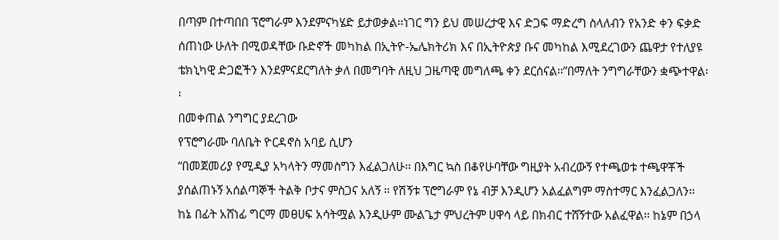በጣም በተጣበበ ፕሮግራም እንደምናካሄድ ይታወቃል፡፡ነገር ግን ይህ መሠረታዊ እና ድጋፍ ማድረግ ስላለብን የአንድ ቀን ፍቃድ ሰጠነው ሁለት በሚወዳቸው ቡድኖች መካከል በኢትዮ-ኤሌክትሪክ እና በኢትዮጵያ ቡና መካከል እሚደረገውን ጨዋታ የተለያዩ ቴክኒካዊ ድጋፎችን እንደምናደርግለት ቃለ በመግባት ለዚህ ጋዜጣዊ መግለጫ ቀን ደርሰናል፡፡”በማለት ንግግራቸውን ቋጭተዋል፡፡
በመቀጠል ንግግር ያደረገው
የፕሮግራሙ ባለቤት ዮርዳኖስ አባይ ሲሆን
“በመጀመሪያ የሚዲያ አካላትን ማመስግን እፈልጋለሁ፡፡ በእግር ኳስ በቆየሁባቸው ግዚያት አብረውኝ የተጫወቱ ተጫዋቾች ያሰልጠኑኝ አሰልጣኞች ትልቅ ቦታና ምስጋና አለኝ ፡፡ የሽኝቱ ፕሮግራም የኔ ብቻ እንዲሆን አልፈልግም ማስተማር እንፈልጋለን፡፡ ከኔ በፊት አሸነፊ ግርማ መፀሀፍ አሳትሟል እንዲሁም ሙልጌታ ምህረትም ሀዋሳ ላይ በክብር ተሸኝተው አልፈዋል፡፡ ከኔም በኃላ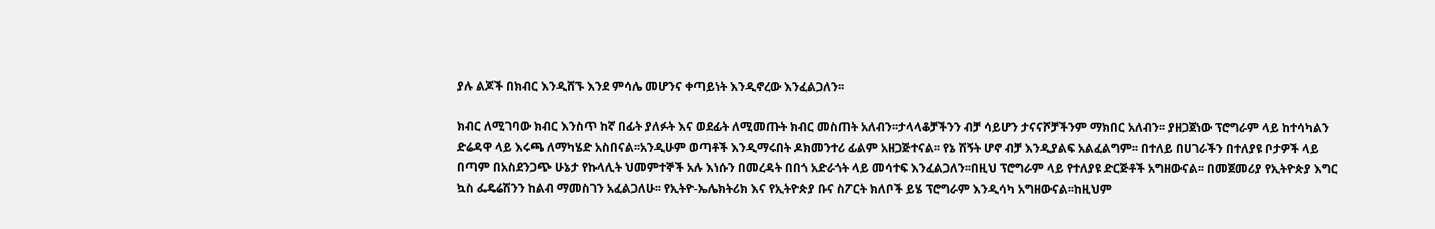ያሉ ልጆች በክብር እንዲሸኙ እንደ ምሳሌ መሆንና ቀጣይነት እንዲኖረው እንፈልጋለን፡፡

ክብር ለሚገባው ክብር እንስጥ ከኛ በፊት ያለፉት እና ወደፊት ለሚመጡት ክብር መስጠት አለብን፡፡ታላላቆቻችንን ብቻ ሳይሆን ታናናሾቻችንም ማክበር አለብን፡፡ ያዘጋጀነው ፕሮግራም ላይ ከተሳካልን ድሬዳዋ ላይ እሩጫ ለማካሄድ አስበናል፡፡አንዲሁም ወጣቶች እንዲማሩበት ዶክመንተሪ ፊልም አዘጋጅተናል፡፡ የኔ ሽኝት ሆኖ ብቻ እንዲያልፍ አልፈልግም፡፡ በተለይ በሀገራችን በተለያዩ ቦታዎች ላይ በጣም በአስደንጋጭ ሁኔታ የኩላሊት ህመምተኞች አሉ እነሱን በመረዳት በበጎ አድራጎት ላይ መሳተፍ እንፈልጋለን፡፡በዚህ ፕሮግራም ላይ የተለያዩ ድርጅቶች አግዘውናል፡፡ በመጀመሪያ የኢትዮጵያ እግር ኳስ ፌዴሬሽንን ከልብ ማመስገን አፈልጋለሁ፡፡ የኢትዮ-ኤሌክትሪክ እና የኢትዮጵያ ቡና ስፖርት ክለቦች ይሄ ፕሮግራም እንዲሳካ አግዘውናል፡፡ከዚህም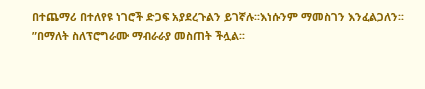በተጨማሪ በተለየዩ ነገሮች ድጋፍ አያደረጉልን ይገኛሉ፡፡እነሱንም ማመስገን እንፈልጋለን፡፡”በማለት ስለፕሮግራሙ ማብራራያ መስጠት ችሏል፡፡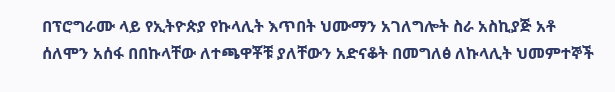በፕሮግራሙ ላይ የኢትዮጵያ የኩላሊት እጥበት ህሙማን አገለግሎት ስራ አስኪያጅ አቶ ሰለሞን አሰፋ በበኩላቸው ለተጫዋቾቹ ያለቸውን አድናቆት በመግለፅ ለኩላሊት ህመምተኞች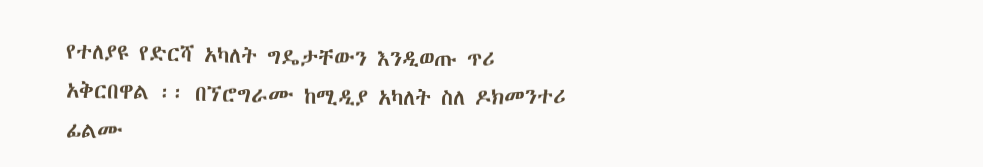የተለያዩ የድርሻ አካለት ግዴታቸውን እንዲወጡ ጥሪ አቅርበዋል ፡፡ በኘሮግራሙ ከሚዲያ አካለት ስለ ዶክመንተሪ ፊልሙ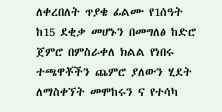ለቀረበለት ጥያቄ ፊልሙ የ1ሰዓት ከ15 ደቂቃ መሆኑን በመግለፅ ከድሮ ጀምሮ በምስራቀለ ክልል የነበሩ ተጫዋቾችን ጨምሮ ያለውን ሂደት ለማስቀኘት መሞከሩን ና የተሳካ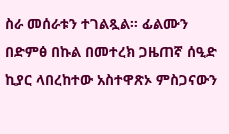ስራ መሰራቱን ተገልጿል፡፡ ፊልሙን በድምፅ በኩል በመተረክ ጋዜጠኛ ሰዒድ ኪያር ላበረከተው አስተዋጽኦ ምስጋናውን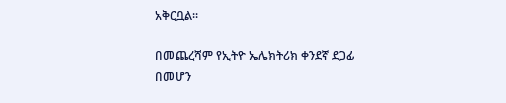አቅርቧል፡፡

በመጨረሻም የኢትዮ ኤሌክትሪክ ቀንደኛ ደጋፊ በመሆን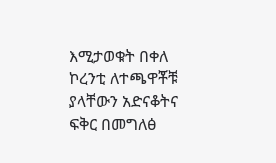እሚታወቁት በቀለ ኮረንቲ ለተጫዋቾቹ ያላቸውን አድናቆትና ፍቅር በመግለፅ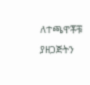ለተጫዋቾቹ ያዘጋጅትን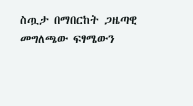ስጧታ በማበርከት ጋዜጣዊ መግለጫው ፍፃሜውን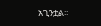አጊንቷል፡፡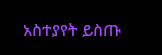አስተያየት ይስጡ